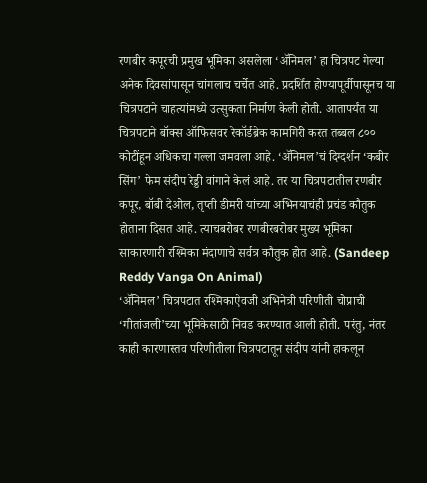रणबीर कपूरची प्रमुख भूमिका असलेला ‘ॲनिमल’ हा चित्रपट गेल्या अनेक दिवसांपासून चांगलाच चर्चेत आहे. प्रदर्शित होण्यापूर्वीपासूनच या चित्रपटाने चाहत्यांमध्ये उत्सुकता निर्माण केली होती. आतापर्यंत या चित्रपटाने बॉक्स ऑफिसवर रेकॉर्डब्रेक कामगिरी करत तब्बल ८०० कोटींहून अधिकचा गल्ला जमवला आहे. ‘ॲनिमल’चं दिग्दर्शन ‘कबीर सिंग’ फेम संदीप रेड्डी वांगाने केलं आहे. तर या चित्रपटातील रणबीर कपूर, बॉबी देओल, तृप्ती डीमरी यांच्या अभिनयाचंही प्रचंड कौतुक होताना दिसत आहे. त्याचबरोबर रणबीरबरोबर मुख्य भूमिका साकारणारी रश्मिका मंदाणाचे सर्वत्र कौतुक होत आहे. (Sandeep Reddy Vanga On Animal)
‘ॲनिमल’ चित्रपटात रश्मिकाऐवजी अभिनेत्री परिणीती चोप्राची ‘गीतांजली’च्या भूमिकेसाठी निवड करण्यात आली होती. परंतु, नंतर काही कारणास्तव परिणीतीला चित्रपटातून संदीप यांनी हाकलून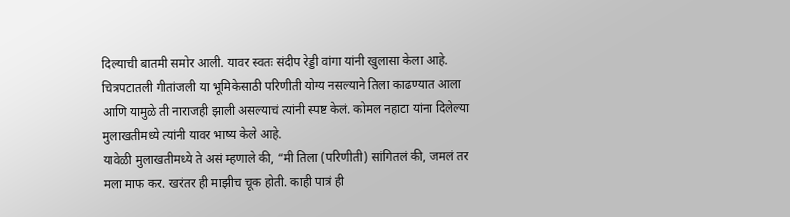दिल्याची बातमी समोर आली. यावर स्वतः संदीप रेड्डी वांगा यांनी खुलासा केला आहे. चित्रपटातली गीतांजली या भूमिकेसाठी परिणीती योग्य नसल्याने तिला काढण्यात आला आणि यामुळे ती नाराजही झाली असल्याचं त्यांनी स्पष्ट केलं. कोमल नहाटा यांना दिलेल्या मुलाखतीमध्ये त्यांनी यावर भाष्य केले आहे.
यावेळी मुलाखतीमध्ये ते असं म्हणाले की, “मी तिला (परिणीती) सांगितलं की, जमलं तर मला माफ कर. खरंतर ही माझीच चूक होती. काही पात्रं ही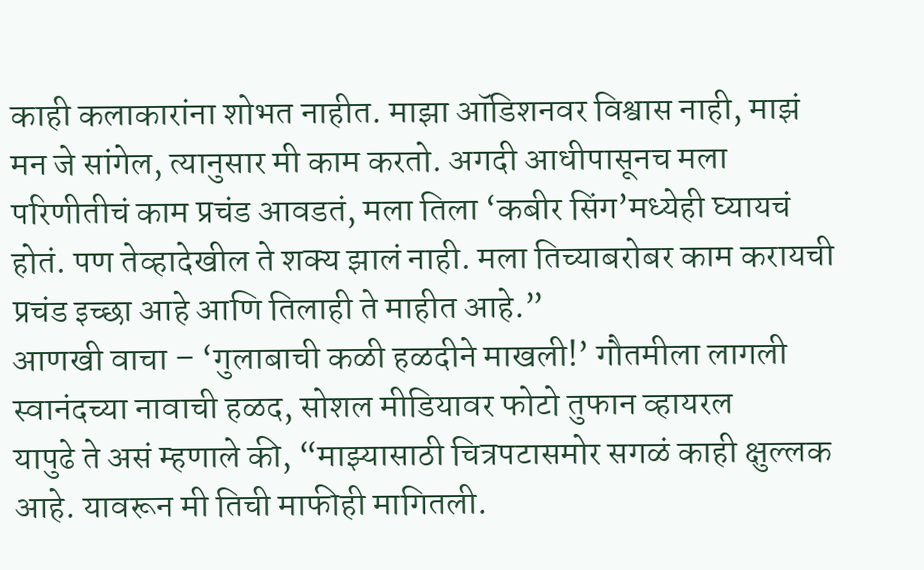काही कलाकारांना शोभत नाहीत. माझा ऑडिशनवर विश्वास नाही, माझं मन जे सांगेल, त्यानुसार मी काम करतो. अगदी आधीपासूनच मला परिणीतीचं काम प्रचंड आवडतं, मला तिला ‘कबीर सिंग’मध्येही घ्यायचं होतं. पण तेव्हादेखील ते शक्य झालं नाही. मला तिच्याबरोबर काम करायची प्रचंड इच्छा आहे आणि तिलाही ते माहीत आहे.”
आणखी वाचा – ‘गुलाबाची कळी हळदीने माखली!’ गौतमीला लागली स्वानंदच्या नावाची हळद, सोशल मीडियावर फोटो तुफान व्हायरल
यापुढे ते असं म्हणाले की, “माझ्यासाठी चित्रपटासमोर सगळं काही क्षुल्लक आहे. यावरून मी तिची माफीही मागितली.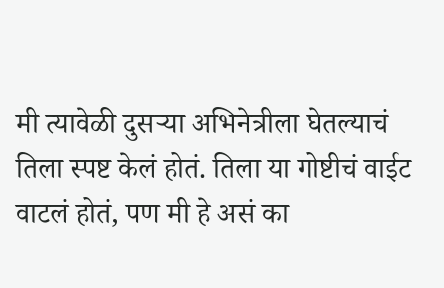मी त्यावेळी दुसऱ्या अभिनेत्रीला घेतल्याचं तिला स्पष्ट केलं होतं. तिला या गोष्टीचं वाईट वाटलं होतं, पण मी हे असं का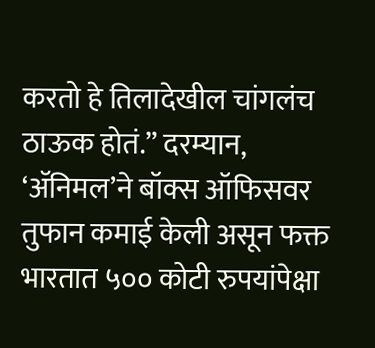करतो हे तिलादेखील चांगलंच ठाऊक होतं.” दरम्यान, ‘ॲनिमल’ने बॉक्स ऑफिसवर तुफान कमाई केली असून फक्त भारतात ५०० कोटी रुपयांपेक्षा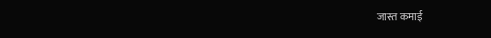जास्त कमाई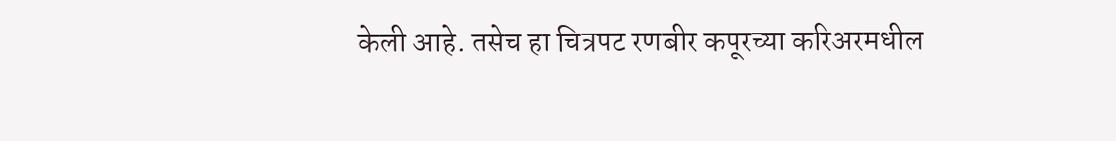केली आहे. तसेच हा चित्रपट रणबीर कपूरच्या करिअरमधील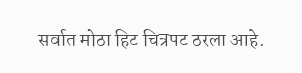सर्वात मोठा हिट चित्रपट ठरला आहे.